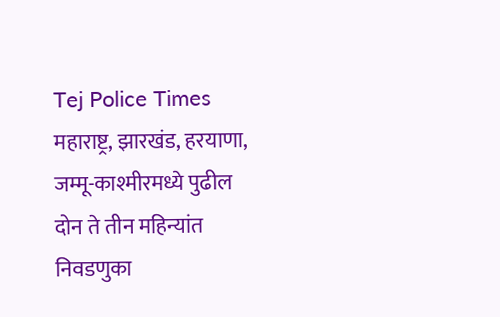Tej Police Times
महाराष्ट्र, झारखंड, हरयाणा, जम्मू-काश्मीरमध्ये पुढील दोन ते तीन महिन्यांत निवडणुका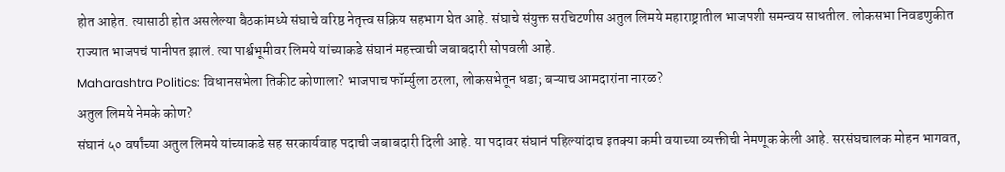होत आहेत. त्यासाठी होत असलेल्या बैठकांमध्ये संघाचे वरिष्ठ नेतृत्त्व सक्रिय सहभाग घेत आहे. संघाचे संयुक्त सरचिटणीस अतुल लिमये महाराष्ट्रातील भाजपशी समन्वय साधतील. लोकसभा निवडणुकीत राज्यात भाजपचं पानीपत झालं. त्या पार्श्वभूमीवर लिमये यांच्याकडे संघानं महत्त्वाची जबाबदारी सोपवली आहे.
Maharashtra Politics: विधानसभेला तिकीट कोणाला? भाजपाच फॉर्म्युला ठरला, लोकसभेतून धडा; बऱ्याच आमदारांना नारळ?
अतुल लिमये नेमके कोण?
संघानं ५० वर्षांच्या अतुल लिमये यांच्याकडे सह सरकार्यवाह पदाची जबाबदारी दिली आहे. या पदावर संघानं पहिल्यांदाच इतक्या कमी वयाच्या व्यक्तीची नेमणूक केली आहे. सरसंघचालक मोहन भागवत,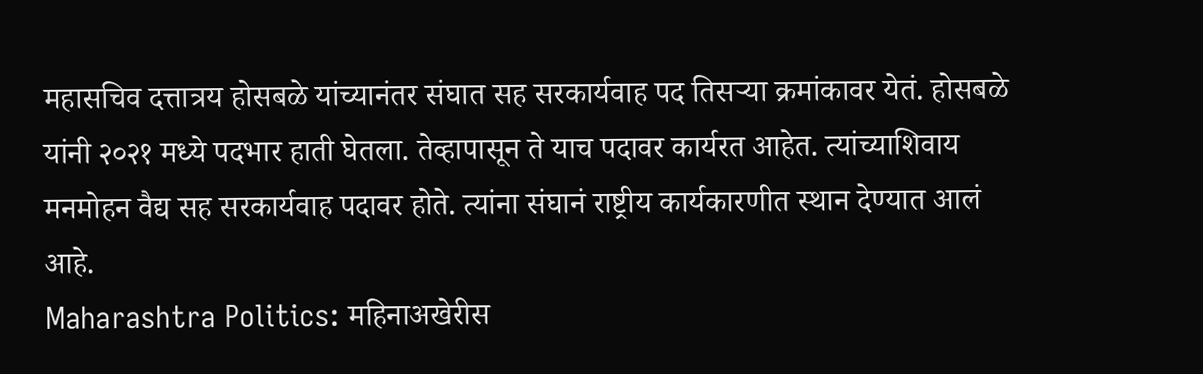महासचिव दत्तात्रय होसबळे यांच्यानंतर संघात सह सरकार्यवाह पद तिसऱ्या क्रमांकावर येतं. होसबळे यांनी २०२१ मध्ये पदभार हाती घेतला. तेव्हापासून ते याच पदावर कार्यरत आहेत. त्यांच्याशिवाय मनमोहन वैद्य सह सरकार्यवाह पदावर होते. त्यांना संघानं राष्ट्रीय कार्यकारणीत स्थान देण्यात आलं आहे.
Maharashtra Politics: महिनाअखेरीस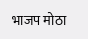भाजप मोठा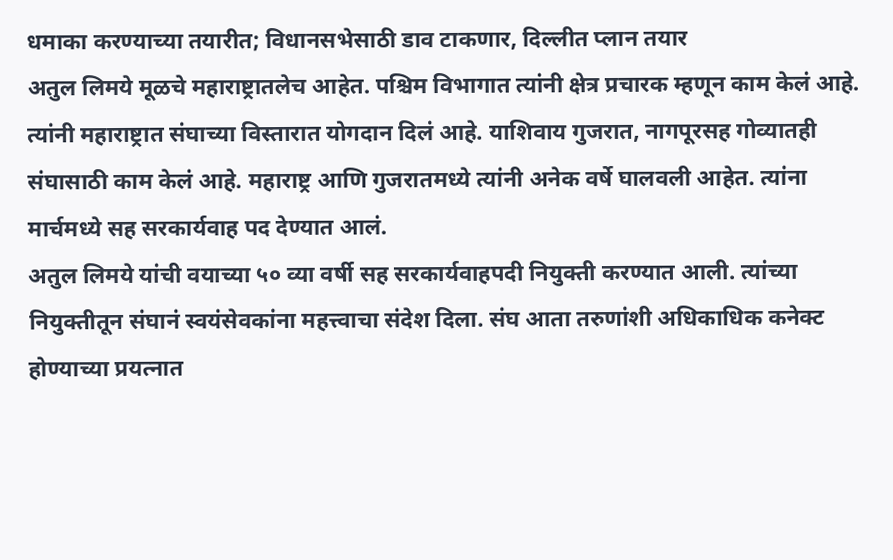धमाका करण्याच्या तयारीत; विधानसभेसाठी डाव टाकणार, दिल्लीत प्लान तयार
अतुल लिमये मूळचे महाराष्ट्रातलेच आहेत. पश्चिम विभागात त्यांनी क्षेत्र प्रचारक म्हणून काम केलं आहे. त्यांनी महाराष्ट्रात संघाच्या विस्तारात योगदान दिलं आहे. याशिवाय गुजरात, नागपूरसह गोव्यातही संघासाठी काम केलं आहे. महाराष्ट्र आणि गुजरातमध्ये त्यांनी अनेक वर्षे घालवली आहेत. त्यांना मार्चमध्ये सह सरकार्यवाह पद देण्यात आलं.
अतुल लिमये यांची वयाच्या ५० व्या वर्षी सह सरकार्यवाहपदी नियुक्ती करण्यात आली. त्यांच्या नियुक्तीतून संघानं स्वयंसेवकांना महत्त्वाचा संदेश दिला. संघ आता तरुणांशी अधिकाधिक कनेक्ट होण्याच्या प्रयत्नात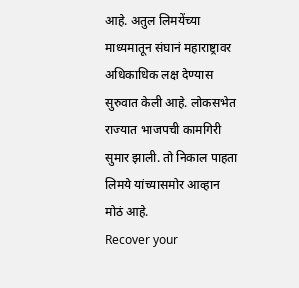आहे. अतुल लिमयेंच्या माध्यमातून संघानं महाराष्ट्रावर अधिकाधिक लक्ष देण्यास सुरुवात केली आहे. लोकसभेत राज्यात भाजपची कामगिरी सुमार झाली. तो निकाल पाहता लिमये यांच्यासमोर आव्हान मोठं आहे.
Recover your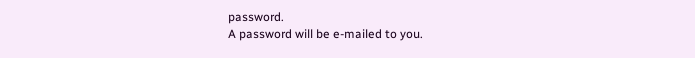password.
A password will be e-mailed to you.